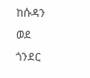ከሱዳን ወደ ጎንደር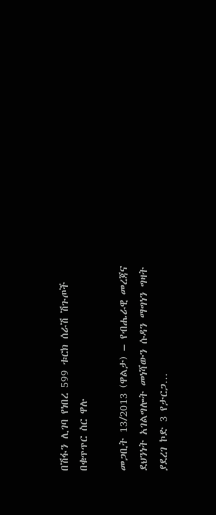በሽፋን ሊገባ የነበረ 599 ቱርክ ሰራሽ ሽጉጦች በቁጥጥር ስር ዋሉ

መጋቢት 13/2013 (ዋልታ) – የብሔራዊ መረጃና ደህንነት አገልግሎት መነሻውን ሱዳን ማግነን ግዛት ያደረገ ኮድ 3 የታርጋ…